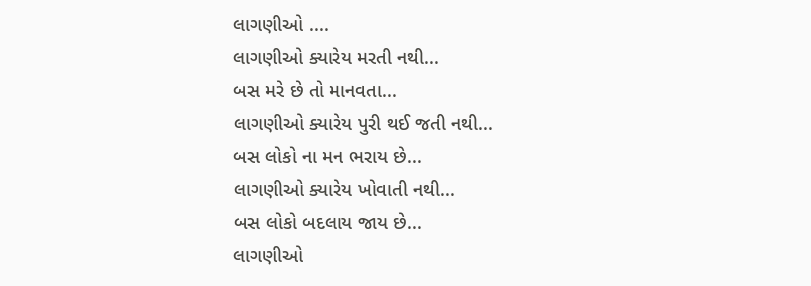લાગણીઓ ....
લાગણીઓ ક્યારેય મરતી નથી...
બસ મરે છે તો માનવતા...
લાગણીઓ ક્યારેય પુરી થઈ જતી નથી...
બસ લોકો ના મન ભરાય છે...
લાગણીઓ ક્યારેય ખોવાતી નથી...
બસ લોકો બદલાય જાય છે...
લાગણીઓ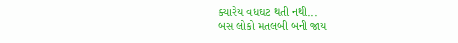ક્યારેય વધઘટ થતી નથી...
બસ લોકો મતલબી બની જાય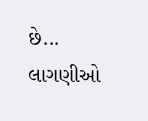છે...
લાગણીઓ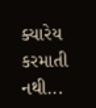ક્યારેય કરમાતી નથી...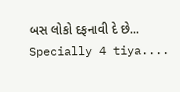બસ લોકો દફનાવી દે છે...
Specially 4 tiya....